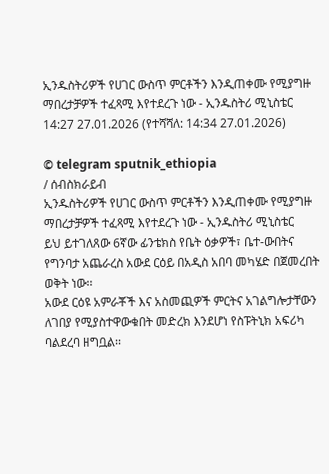ኢንዱስትሪዎች የሀገር ውስጥ ምርቶችን እንዲጠቀሙ የሚያግዙ ማበረታቻዎች ተፈጻሚ እየተደረጉ ነው - ኢንዱስትሪ ሚኒስቴር
14:27 27.01.2026 (የተሻሻለ: 14:34 27.01.2026)

© telegram sputnik_ethiopia
/ ሰብስክራይብ
ኢንዱስትሪዎች የሀገር ውስጥ ምርቶችን እንዲጠቀሙ የሚያግዙ ማበረታቻዎች ተፈጻሚ እየተደረጉ ነው - ኢንዱስትሪ ሚኒስቴር
ይህ ይተገለጸው 6ኛው ፊንቴክስ የቤት ዕቃዎች፣ ቤተ-ውበትና የግንባታ አጨራረስ አውደ ርዕይ በአዲስ አበባ መካሄድ በጀመረበት ወቅት ነው፡፡
አውደ ርዕዩ አምራቾች እና አስመጪዎች ምርትና አገልግሎታቸውን ለገበያ የሚያስተዋውቁበት መድረክ እንደሆነ የስፑትኒክ አፍሪካ ባልደረባ ዘግቧል፡፡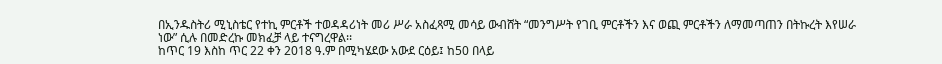በኢንዱስትሪ ሚኒስቴር የተኪ ምርቶች ተወዳዳሪነት መሪ ሥራ አስፈጻሚ መሳይ ውብሸት “መንግሥት የገቢ ምርቶችን እና ወጪ ምርቶችን ለማመጣጠን በትኩረት እየሠራ ነው” ሲሉ በመድረኩ መክፈቻ ላይ ተናግረዋል፡፡
ከጥር 19 እስከ ጥር 22 ቀን 2018 ዓ.ም በሚካሄደው አውደ ርዕይ፤ ከ50 በላይ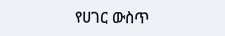የሀገር ውስጥ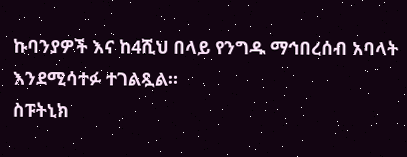ኩባንያዎች እና ከ4ሺህ በላይ የንግዱ ማኅበረሰብ አባላት እንደሚሳተፉ ተገልጿል።
ስፑትኒክ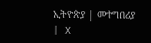ኢትዮጵያ | መተግበሪያ | X